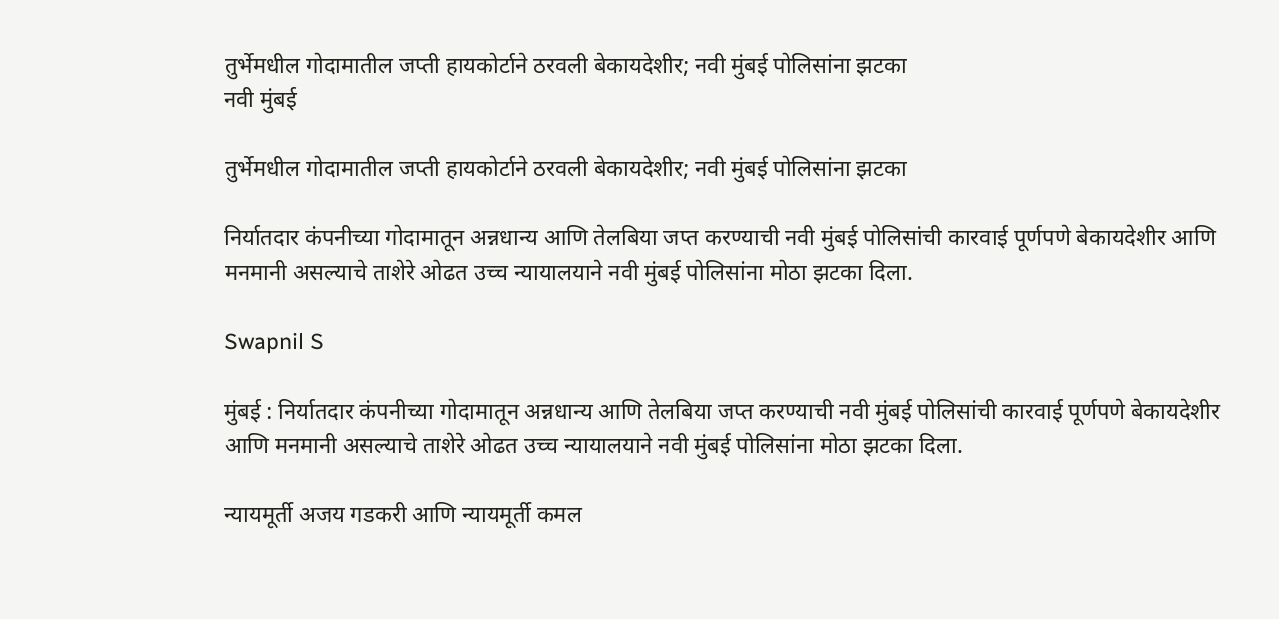तुर्भेमधील गोदामातील जप्ती हायकोर्टाने ठरवली बेकायदेशीर; नवी मुंबई पोलिसांना झटका
नवी मुंबई

तुर्भेमधील गोदामातील जप्ती हायकोर्टाने ठरवली बेकायदेशीर; नवी मुंबई पोलिसांना झटका

निर्यातदार कंपनीच्या गोदामातून अन्नधान्य आणि तेलबिया जप्त करण्याची नवी मुंबई पोलिसांची कारवाई पूर्णपणे बेकायदेशीर आणि मनमानी असल्याचे ताशेरे ओढत उच्च न्यायालयाने नवी मुंबई पोलिसांना मोठा झटका दिला.

Swapnil S

मुंबई : निर्यातदार कंपनीच्या गोदामातून अन्नधान्य आणि तेलबिया जप्त करण्याची नवी मुंबई पोलिसांची कारवाई पूर्णपणे बेकायदेशीर आणि मनमानी असल्याचे ताशेरे ओढत उच्च न्यायालयाने नवी मुंबई पोलिसांना मोठा झटका दिला.

न्यायमूर्ती अजय गडकरी आणि न्यायमूर्ती कमल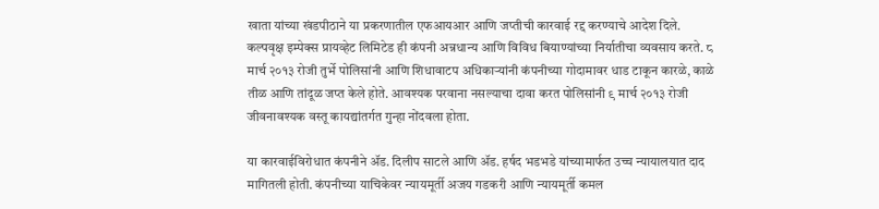खाता यांच्या खंडपीठाने या प्रकरणातील एफआयआर आणि जप्तीची कारवाई रद्द करण्याचे आदेश दिले. कल्पवृक्ष इम्पेक्स प्रायव्हेट लिमिटेड ही कंपनी अन्नधान्य आणि विविध बियाण्यांच्या निर्यातीचा व्यवसाय करते. ८ मार्च २०१३ रोजी तुर्भे पोलिसांनी आणि शिधावाटप अधिकाऱ्यांनी कंपनीच्या गोदामावर धाड टाकून कारळे, काळे तीळ आणि तांदूळ जप्त केले होते. आवश्यक परवाना नसल्याचा दावा करत पोलिसांनी ९ मार्च २०१३ रोजी जीवनावश्यक वस्तू कायद्यांतर्गत गुन्हा नोंदवला होता.

या कारवाईविरोधात कंपनीने ॲड. दिलीप साटले आणि ॲड. हर्षद भडभडे यांच्यामार्फत उच्च न्यायालयात दाद मागितली होती. कंपनीच्या याचिकेवर न्यायमूर्ती अजय गडकरी आणि न्यायमूर्ती कमल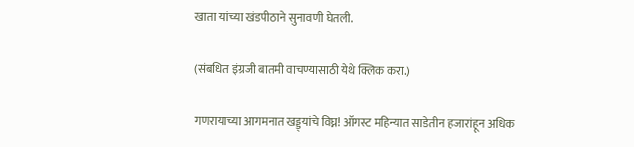खाता यांच्या खंडपीठाने सुनावणी घेतली.

(संबधित इंग्रजी बातमी वाचण्यासाठी येथे क्लिक करा.)

गणरायाच्या आगमनात खड्ड्यांचे विघ्न! ऑगस्ट महिन्यात साडेतीन हजारांहून अधिक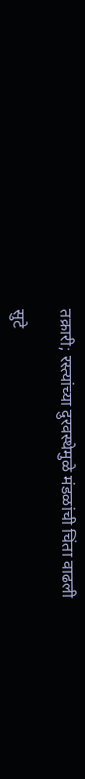तक्रारी; रस्त्यांच्या दुरवस्थेमुळे मंडळांची चिंता वाढली

सुटे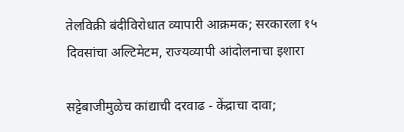तेलविक्री बंदीविरोधात व्यापारी आक्रमक; सरकारला १५ दिवसांचा अल्टिमेटम, राज्यव्यापी आंदोलनाचा इशारा

सट्टेबाजीमुळेच कांद्याची दरवाढ - केंद्राचा दावा;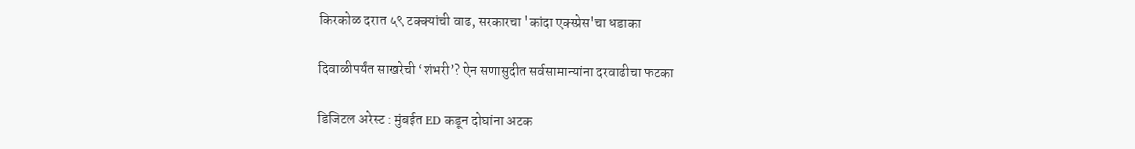किरकोळ दरात ५९ टक्क्यांची वाढ, सरकारचा 'कांदा एक्स्प्रेस'चा धडाका

दिवाळीपर्यंत साखरेची ‘शंभरी’? ऐन सणासुदीत सर्वसामान्यांना दरवाढीचा फटका

डिजिटल अरेस्ट : मुंबईत ED कडून दोघांना अटक